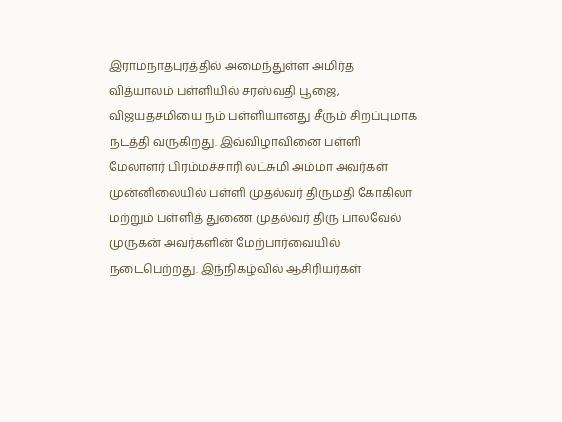இராமநாதபுரத்தில் அமைந்துள்ள அமிர்த வித்யாலம் பள்ளியில் சரஸ்வதி பூஜை, விஜயதசமியை நம் பள்ளியானது சீரும் சிறப்புமாக நடத்தி வருகிறது. இவ்விழாவினை பள்ளி மேலாளர் பிரம்மச்சாரி லட்சுமி அம்மா அவர்கள் முன்னிலையில் பள்ளி முதல்வர் திருமதி கோகிலா மற்றும் பள்ளித் துணை முதல்வர் திரு பாலவேல் முருகன் அவர்களின் மேற்பார்வையில் நடைபெற்றது. இந்நிகழ்வில் ஆசிரியர்கள்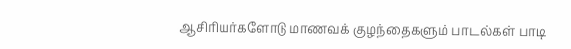ஆசிரியர்களோடு மாணவக் குழந்தைகளும் பாடல்கள் பாடி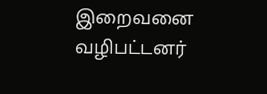இறைவனை வழிபட்டனர்